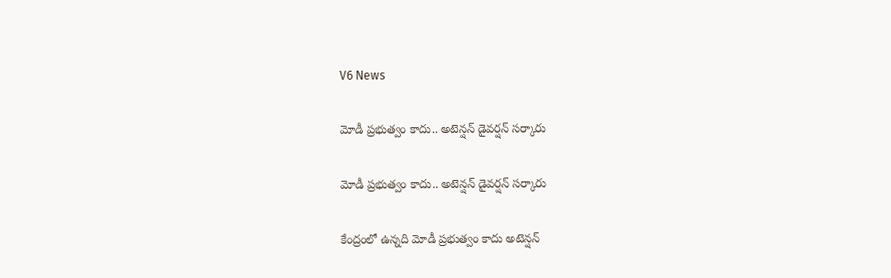V6 News

మోడీ ప్రభుత్వం కాదు.. అటెన్షన్ డైవర్షన్ సర్కారు

మోడీ ప్రభుత్వం కాదు.. అటెన్షన్ డైవర్షన్ సర్కారు

కేంద్రంలో ఉన్నది మోడీ ప్రభుత్వం కాదు అటెన్షన్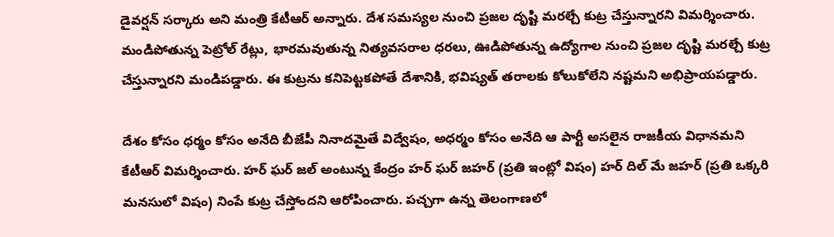డైవర్షన్ సర్కారు అని మంత్రి కేటీఆర్ అన్నారు. దేశ సమస్యల నుంచి ప్రజల దృష్టి మరల్చే కుట్ర చేస్తున్నారని విమర్శించారు.  మండిపోతున్న పెట్రోల్ రేట్లు, భారమవుతున్న నిత్యవసరాల ధరలు, ఊడిపోతున్న ఉద్యోగాల నుంచి ప్రజల దృష్టి మరల్చే కుట్ర చేస్తున్నారని మండిపడ్డారు. ఈ కుట్రను కనిపెట్టకపోతే దేశానికి, భవిష్యత్ తరాలకు కోలుకోలేని నష్టమని అభిప్రాయపడ్డారు.

దేశం కోసం ధర్మం కోసం అనేది బీజేపీ నినాదమైతే విద్వేషం, అధర్మం కోసం అనేది ఆ పార్టీ అసలైన రాజకీయ విధానమని కేటీఆర్ విమర్శించారు. హర్ ఘర్ జల్ అంటున్న కేంద్రం హర్ ఘర్ జహర్ (ప్రతి ఇంట్లో విషం) హర్ దిల్ మే జహర్ (ప్రతి ఒక్కరి మనసులో విషం) నింపే కుట్ర చేస్తోందని ఆరోపించారు. పచ్చగా ఉన్న తెలంగాణలో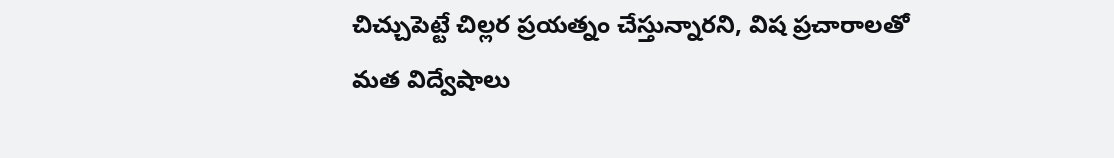చిచ్చుపెట్టే చిల్లర ప్రయత్నం చేస్తున్నారని, విష ప్రచారాలతో మత విద్వేషాలు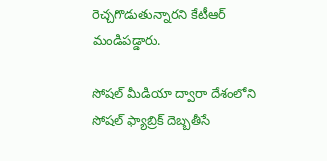రెచ్చగొడుతున్నారని కేటీఆర్ మండిపడ్డారు.

సోషల్ మీడియా ద్వారా దేశంలోని సోషల్ ఫ్యాబ్రిక్ దెబ్బతీసే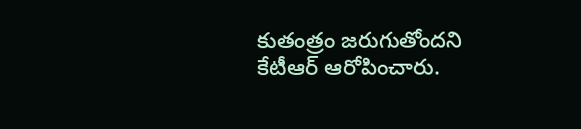కుతంత్రం జరుగుతోందని కేటీఆర్ ఆరోపించారు.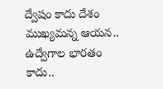ద్వేషం కాదు దేశం ముఖ్యమన్న ఆయన.. ఉద్వేగాల భారతం కాదు..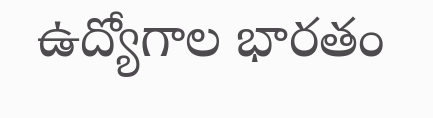ఉద్యోగాల భారతం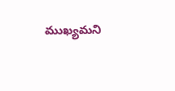ముఖ్యమని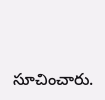సూచించారు.